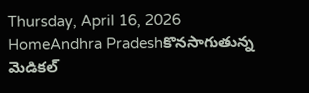Thursday, April 16, 2026
HomeAndhra Pradeshకొనసాగుతున్న మెడికల్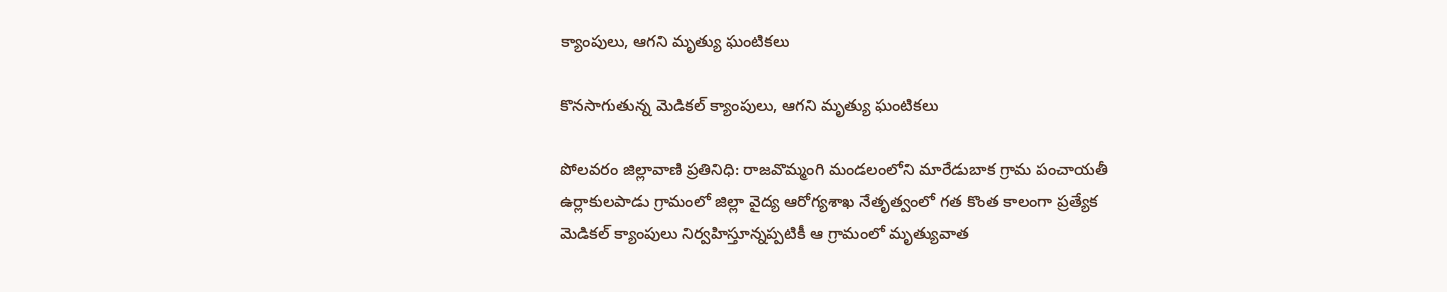క్యాంపులు, ఆగని మృత్యు ఘంటికలు

కొనసాగుతున్న మెడికల్ క్యాంపులు, ఆగని మృత్యు ఘంటికలు

పోలవరం జిల్లావాణి ప్రతినిధి: రాజవొమ్మంగి మండలంలోని మారేడుబాక గ్రామ పంచాయతీ ఉర్లాకులపాడు గ్రామంలో జిల్లా వైద్య ఆరోగ్యశాఖ నేతృత్వంలో గత కొంత కాలంగా ప్రత్యేక మెడికల్ క్యాంపులు నిర్వహిస్తూన్నప్పటికీ ఆ గ్రామంలో మృత్యువాత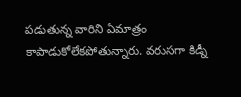పడుతున్న వారిని ఏమాత్రం కాపాడుకోలేకపోతున్నారు. వరుసగా కిడ్నీ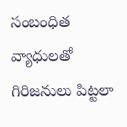సంబంధిత వ్యాధులతో గిరిజనులు పిట్టలా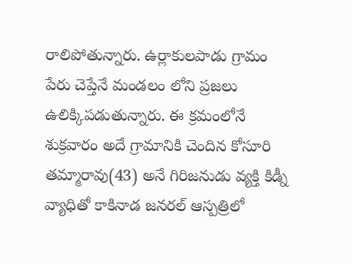రాలిపోతున్నారు. ఉర్లాకులపాడు గ్రామం పేరు చెప్తేనే మండలం లోని ప్రజలు ఉలిక్కిపడుతున్నారు. ఈ క్రమంలోనే శుక్రవారం అదే గ్రామానికి చెందిన కోసూరి తమ్మారావు(43) అనే గిరిజనుడు వ్యక్తి కిడ్నీ వ్యాధితో కాకినాడ జనరల్ ఆస్పత్రిలో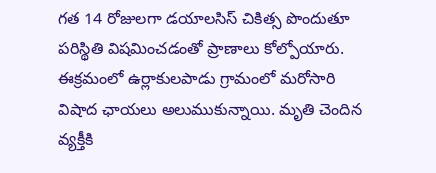గత 14 రోజులగా డయాలసిస్ చికిత్స పొందుతూ పరిస్థితి విషమించడంతో ప్రాణాలు కోల్పోయారు. ఈక్రమంలో ఉర్లాకులపాడు గ్రామంలో మరోసారి విషాద ఛాయలు అలుముకున్నాయి. మృతి చెందిన వ్యక్తీకి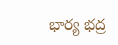భార్య భద్ర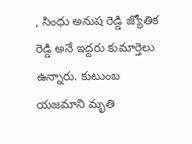, సింధు అనుష రెడ్డి జ్యోతిక రెడ్డి అనే ఇద్దరు కుమార్తెలు ఉన్నారు. కుటుంబ యజమాని మృతి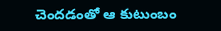చెందడంతో ఆ కుటుంబం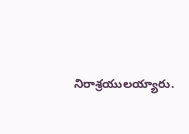నిరాశ్రయులయ్యారు.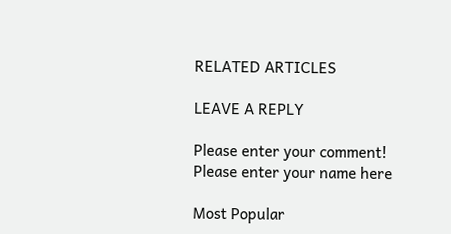RELATED ARTICLES

LEAVE A REPLY

Please enter your comment!
Please enter your name here

Most Popular